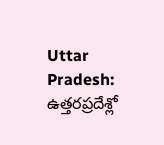Uttar Pradesh: ఉత్తరప్రదేశ్లో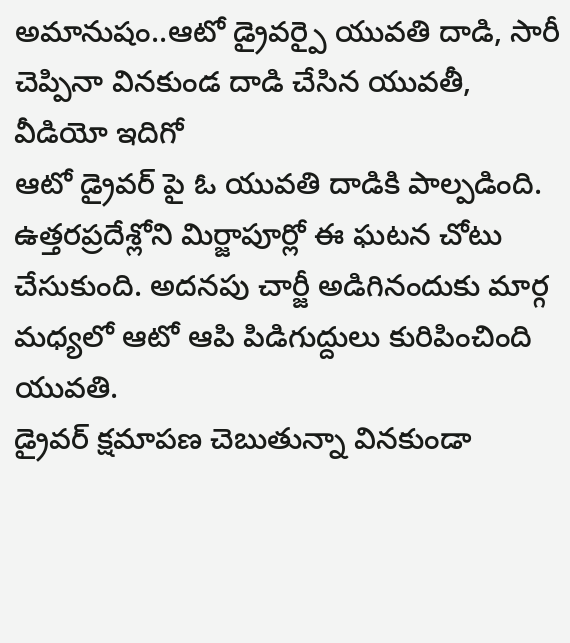అమానుషం..ఆటో డ్రైవర్పై యువతి దాడి, సారీ చెప్పినా వినకుండ దాడి చేసిన యువతీ, వీడియో ఇదిగో
ఆటో డ్రైవర్ పై ఓ యువతి దాడికి పాల్పడింది. ఉత్తరప్రదేశ్లోని మిర్జాపూర్లో ఈ ఘటన చోటు చేసుకుంది. అదనపు చార్జీ అడిగినందుకు మార్గ మధ్యలో ఆటో ఆపి పిడిగుద్దులు కురిపించింది యువతి.
డ్రైవర్ క్షమాపణ చెబుతున్నా వినకుండా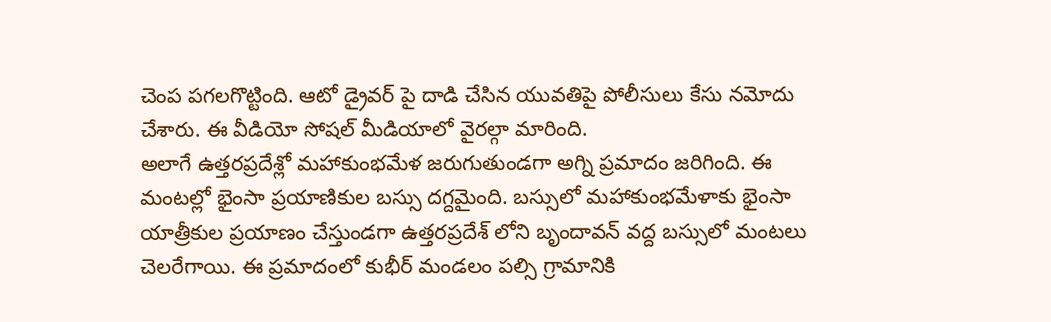చెంప పగలగొట్టింది. ఆటో డ్రైవర్ పై దాడి చేసిన యువతిపై పోలీసులు కేసు నమోదు చేశారు. ఈ వీడియో సోషల్ మీడియాలో వైరల్గా మారింది.
అలాగే ఉత్తరప్రదేశ్లో మహాకుంభమేళ జరుగుతుండగా అగ్ని ప్రమాదం జరిగింది. ఈ మంటల్లో భైంసా ప్రయాణికుల బస్సు దగ్దమైంది. బస్సులో మహాకుంభమేళాకు భైంసా యాత్రీకుల ప్రయాణం చేస్తుండగా ఉత్తరప్రదేశ్ లోని బృందావన్ వద్ద బస్సులో మంటలు చెలరేగాయి. ఈ ప్రమాదంలో కుభీర్ మండలం పల్సి గ్రామానికి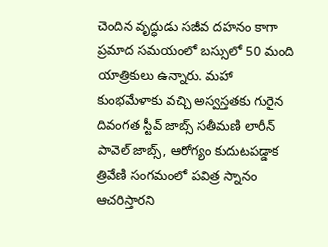చెందిన వృద్ధుడు సజీవ దహనం కాగా ప్రమాద సమయంలో బస్సులో 50 మంది యాత్రికులు ఉన్నారు. మహా కుంభమేళాకు వచ్చి అస్వస్తతకు గురైన దివంగత స్టీవ్ జాబ్స్ సతీమణి లారీన్ పావెల్ జాబ్స్, ఆరోగ్యం కుదుటపడ్డాక త్రివేణి సంగమంలో పవిత్ర స్నానం ఆచరిస్తారని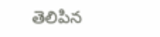తెలిపిన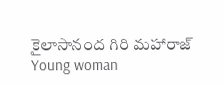కైలాసానంద గిరి మహారాజ్
Young woman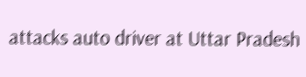attacks auto driver at Uttar Pradesh